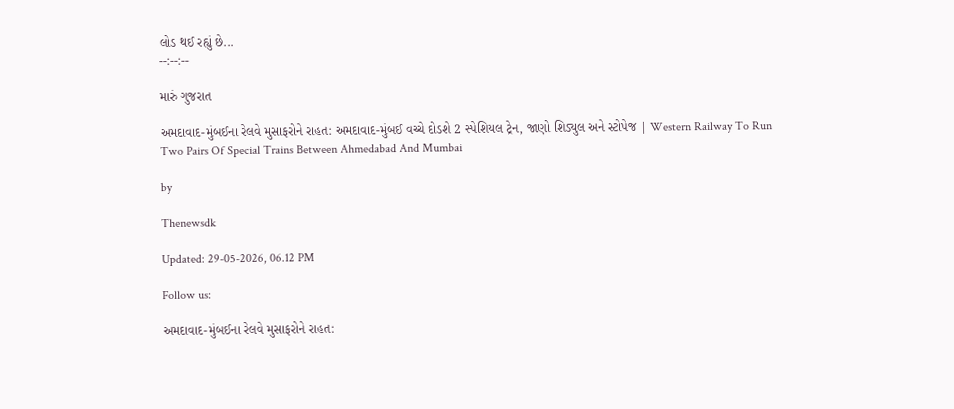લોડ થઈ રહ્યું છે...
--:--:--

મારું ગુજરાત

અમદાવાદ-મુંબઈના રેલવે મુસાફરોને રાહત: અમદાવાદ-મુંબઈ વચ્ચે દોડશે 2 સ્પેશિયલ ટ્રેન, જાણો શિડ્યુલ અને સ્ટોપેજ | Western Railway To Run Two Pairs Of Special Trains Between Ahmedabad And Mumbai

by

Thenewsdk

Updated: 29-05-2026, 06.12 PM

Follow us:

અમદાવાદ-મુંબઈના રેલવે મુસાફરોને રાહત: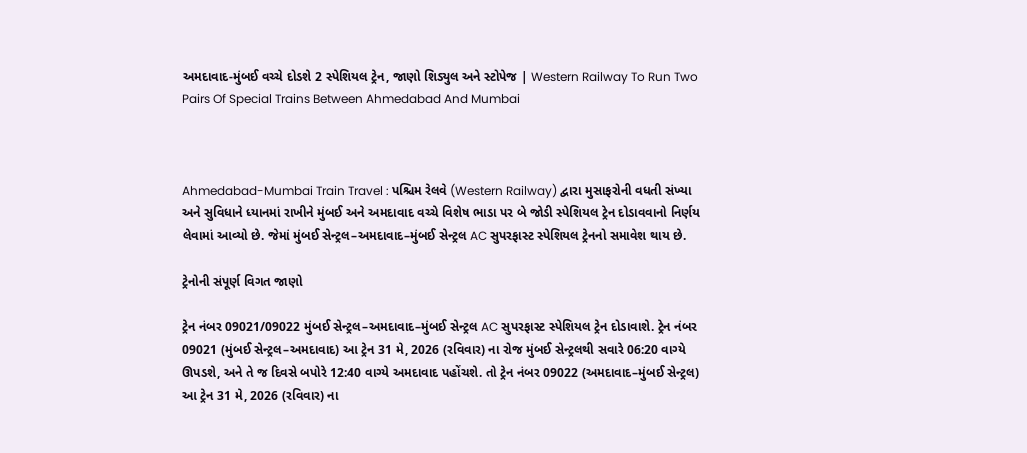અમદાવાદ-મુંબઈ વચ્ચે દોડશે 2 સ્પેશિયલ ટ્રેન, જાણો શિડ્યુલ અને સ્ટોપેજ | Western Railway To Run Two Pairs Of Special Trains Between Ahmedabad And Mumbai



Ahmedabad-Mumbai Train Travel : પશ્ચિમ રેલવે (Western Railway) દ્વારા મુસાફરોની વધતી સંખ્યા અને સુવિધાને ધ્યાનમાં રાખીને મુંબઈ અને અમદાવાદ વચ્ચે વિશેષ ભાડા પર બે જોડી સ્પેશિયલ ટ્રેન દોડાવવાનો નિર્ણય લેવામાં આવ્યો છે. જેમાં મુંબઈ સેન્ટ્રલ–અમદાવાદ–મુંબઈ સેન્ટ્રલ AC સુપરફાસ્ટ સ્પેશિયલ ટ્રેનનો સમાવેશ થાય છે.

ટ્રેનોની સંપૂર્ણ વિગત જાણો

ટ્રેન નંબર 09021/09022 મુંબઈ સેન્ટ્રલ–અમદાવાદ–મુંબઈ સેન્ટ્રલ AC સુપરફાસ્ટ સ્પેશિયલ ટ્રેન દોડાવાશે. ટ્રેન નંબર 09021 (મુંબઈ સેન્ટ્રલ–અમદાવાદ) આ ટ્રેન 31 મે, 2026 (રવિવાર) ના રોજ મુંબઈ સેન્ટ્રલથી સવારે 06:20 વાગ્યે ઊપડશે, અને તે જ દિવસે બપોરે 12:40 વાગ્યે અમદાવાદ પહોંચશે. તો ટ્રેન નંબર 09022 (અમદાવાદ–મુંબઈ સેન્ટ્રલ) આ ટ્રેન 31 મે, 2026 (રવિવાર) ના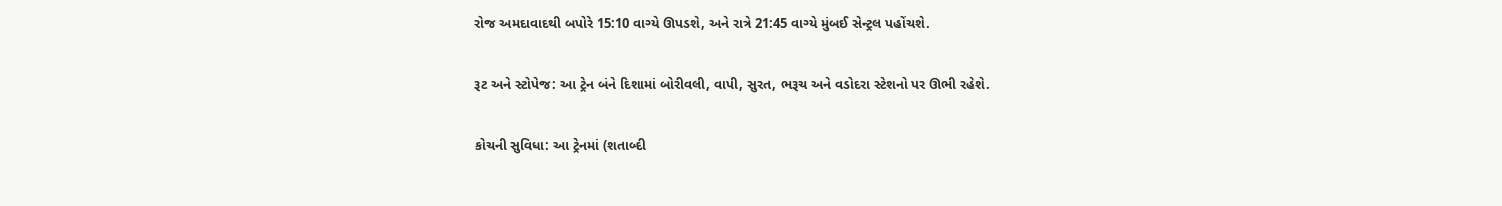રોજ અમદાવાદથી બપોરે 15:10 વાગ્યે ઊપડશે, અને રાત્રે 21:45 વાગ્યે મુંબઈ સેન્ટ્રલ પહોંચશે.

રૂટ અને સ્ટોપેજ: આ ટ્રેન બંને દિશામાં બોરીવલી, વાપી, સુરત, ભરૂચ અને વડોદરા સ્ટેશનો પર ઊભી રહેશે.

કોચની સુવિધા: આ ટ્રેનમાં (શતાબ્દી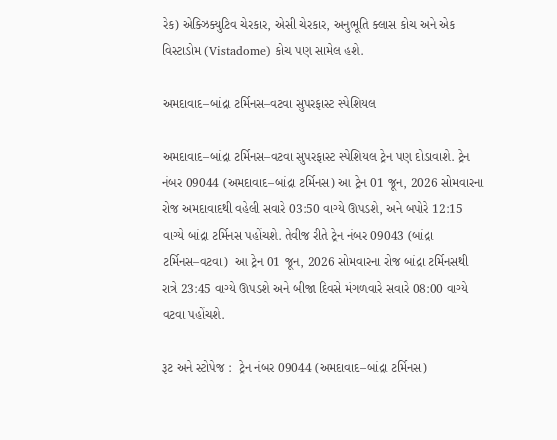રેક) એક્ઝિક્યુટિવ ચેરકાર, એસી ચેરકાર, અનુભૂતિ ક્લાસ કોચ અને એક વિસ્ટાડોમ (Vistadome) કોચ પણ સામેલ હશે.

અમદાવાદ–બાંદ્રા ટર્મિનસ–વટવા સુપરફાસ્ટ સ્પેશિયલ

અમદાવાદ–બાંદ્રા ટર્મિનસ–વટવા સુપરફાસ્ટ સ્પેશિયલ ટ્રેન પણ દોડાવાશે. ટ્રેન નંબર 09044 (અમદાવાદ–બાંદ્રા ટર્મિનસ) આ ટ્રેન 01 જૂન, 2026 સોમવારના રોજ અમદાવાદથી વહેલી સવારે 03:50 વાગ્યે ઊપડશે, અને બપોરે 12:15 વાગ્યે બાંદ્રા ટર્મિનસ પહોંચશે. તેવીજ રીતે ટ્રેન નંબર 09043 (બાંદ્રા ટર્મિનસ–વટવા)  આ ટ્રેન 01 જૂન, 2026 સોમવારના રોજ બાંદ્રા ટર્મિનસથી રાત્રે 23:45 વાગ્યે ઊપડશે અને બીજા દિવસે મંગળવારે સવારે 08:00 વાગ્યે વટવા પહોંચશે.

રૂટ અને સ્ટોપેજ :  ટ્રેન નંબર 09044 (અમદાવાદ–બાંદ્રા ટર્મિનસ)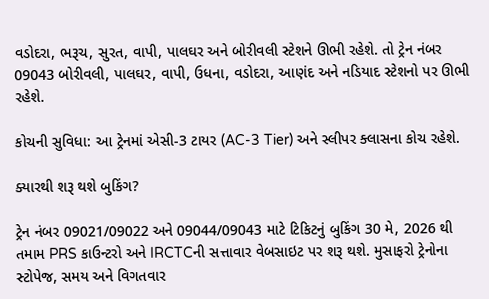વડોદરા, ભરૂચ, સુરત, વાપી, પાલઘર અને બોરીવલી સ્ટેશને ઊભી રહેશે. તો ટ્રેન નંબર 09043 બોરીવલી, પાલઘર, વાપી, ઉધના, વડોદરા, આણંદ અને નડિયાદ સ્ટેશનો પર ઊભી રહેશે.

કોચની સુવિધા: આ ટ્રેનમાં એસી-3 ટાયર (AC-3 Tier) અને સ્લીપર ક્લાસના કોચ રહેશે.

ક્યારથી શરૂ થશે બુકિંગ?

ટ્રેન નંબર 09021/09022 અને 09044/09043 માટે ટિકિટનું બુકિંગ 30 મે, 2026 થી તમામ PRS કાઉન્ટરો અને IRCTCની સત્તાવાર વેબસાઇટ પર શરૂ થશે. મુસાફરો ટ્રેનોના સ્ટોપેજ, સમય અને વિગતવાર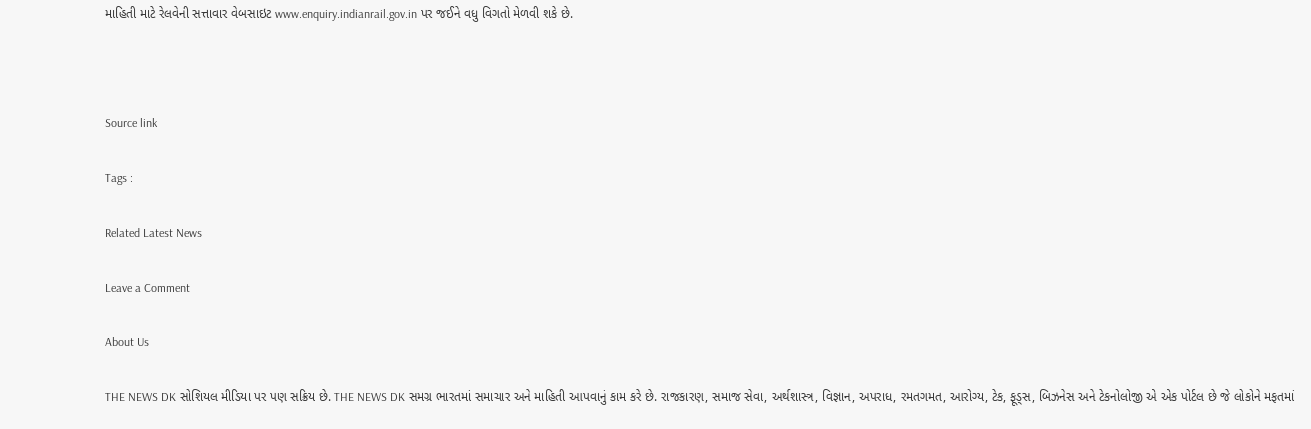માહિતી માટે રેલવેની સત્તાવાર વેબસાઇટ www.enquiry.indianrail.gov.in પર જઈને વધુ વિગતો મેળવી શકે છે.



Source link

Tags :

Related Latest News

Leave a Comment

About Us

THE NEWS DK સોશિયલ મીડિયા પર પણ સક્રિય છે. THE NEWS DK સમગ્ર ભારતમાં સમાચાર અને માહિતી આપવાનું કામ કરે છે. રાજકારણ, સમાજ સેવા, અર્થશાસ્ત્ર, વિજ્ઞાન, અપરાધ, રમતગમત, આરોગ્ય, ટેક, ફૂડ્સ, બિઝનેસ અને ટેકનોલોજી એ એક પોર્ટલ છે જે લોકોને મફતમાં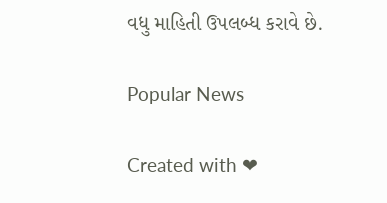વધુ માહિતી ઉપલબ્ધ કરાવે છે.

Popular News

Created with ❤